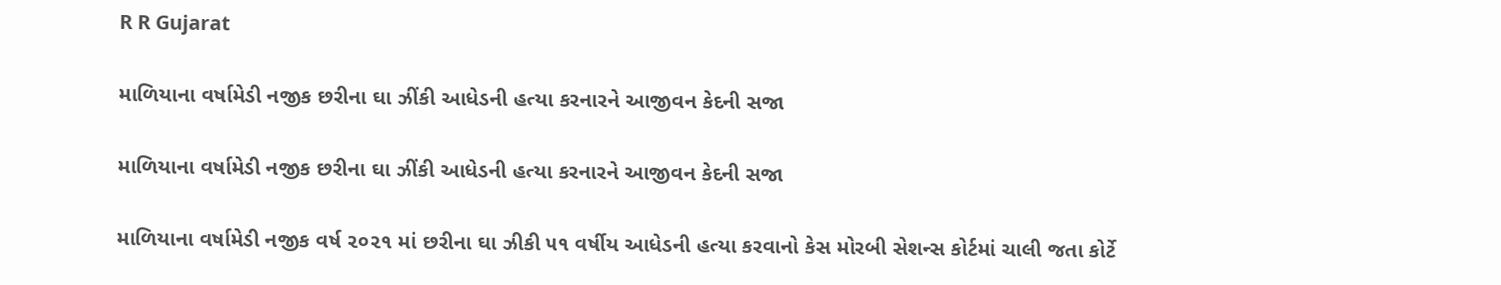R R Gujarat

માળિયાના વર્ષામેડી નજીક છરીના ઘા ઝીંકી આધેડની હત્યા કરનારને આજીવન કેદની સજા

માળિયાના વર્ષામેડી નજીક છરીના ઘા ઝીંકી આધેડની હત્યા કરનારને આજીવન કેદની સજા

માળિયાના વર્ષામેડી નજીક વર્ષ ૨૦૨૧ માં છરીના ઘા ઝીકી ૫૧ વર્ષીય આધેડની હત્યા કરવાનો કેસ મોરબી સેશન્સ કોર્ટમાં ચાલી જતા કોર્ટે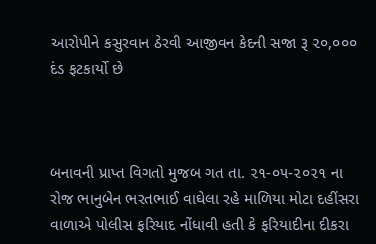આરોપીને કસુરવાન ઠેરવી આજીવન કેદની સજા રૂ ૨૦,૦૦૦ દંડ ફટકાર્યો છે



બનાવની પ્રાપ્ત વિગતો મુજબ ગત તા. ૨૧-૦૫-૨૦૨૧ ના રોજ ભાનુબેન ભરતભાઈ વાઘેલા રહે માળિયા મોટા દહીંસરા વાળાએ પોલીસ ફરિયાદ નોંધાવી હતી કે ફરિયાદીના દીકરા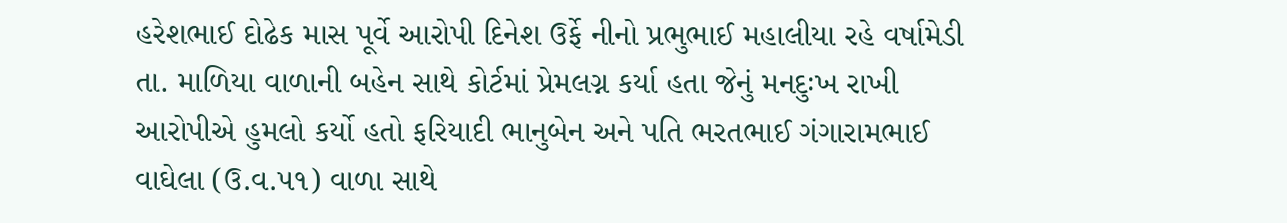હરેશભાઈ દોઢેક માસ પૂર્વે આરોપી દિનેશ ઉર્ફે નીનો પ્રભુભાઈ મહાલીયા રહે વર્ષામેડી તા. માળિયા વાળાની બહેન સાથે કોર્ટમાં પ્રેમલગ્ન કર્યા હતા જેનું મનદુઃખ રાખી આરોપીએ હુમલો કર્યો હતો ફરિયાદી ભાનુબેન અને પતિ ભરતભાઈ ગંગારામભાઈ વાઘેલા (ઉ.વ.૫૧) વાળા સાથે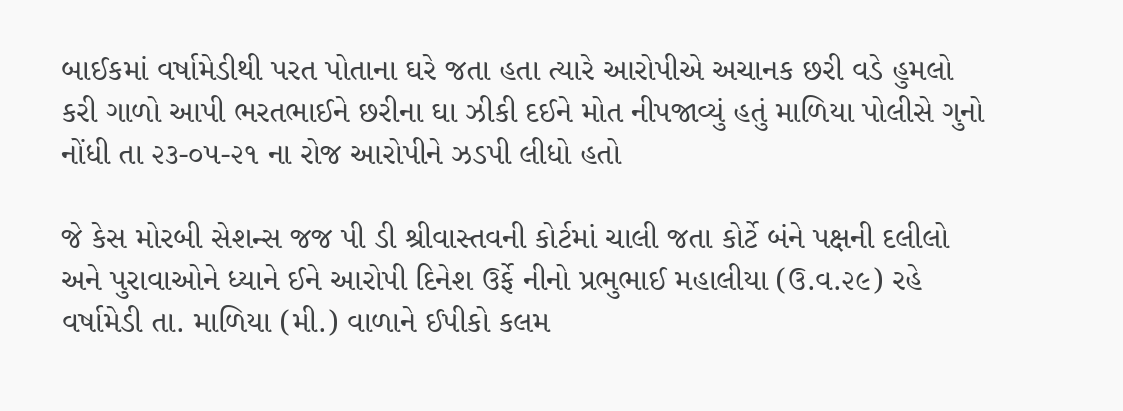બાઈકમાં વર્ષામેડીથી પરત પોતાના ઘરે જતા હતા ત્યારે આરોપીએ અચાનક છરી વડે હુમલો કરી ગાળો આપી ભરતભાઈને છરીના ઘા ઝીકી દઈને મોત નીપજાવ્યું હતું માળિયા પોલીસે ગુનો નોંધી તા ૨૩-૦૫-૨૧ ના રોજ આરોપીને ઝડપી લીધો હતો

જે કેસ મોરબી સેશન્સ જજ પી ડી શ્રીવાસ્તવની કોર્ટમાં ચાલી જતા કોર્ટે બંને પક્ષની દલીલો અને પુરાવાઓને ધ્યાને ઈને આરોપી દિનેશ ઉર્ફે નીનો પ્રભુભાઈ મહાલીયા (ઉ.વ.૨૯) રહે વર્ષામેડી તા. માળિયા (મી.) વાળાને ઈપીકો કલમ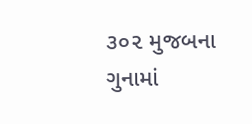૩૦૨ મુજબના ગુનામાં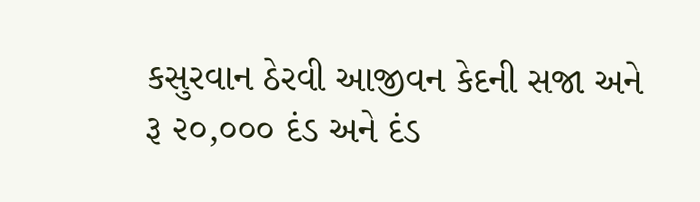કસુરવાન ઠેરવી આજીવન કેદની સજા અને રૂ ૨૦,૦૦૦ દંડ અને દંડ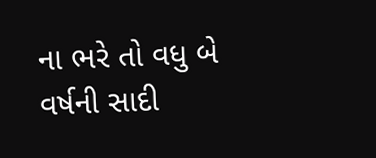ના ભરે તો વધુ બે વર્ષની સાદી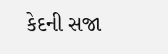કેદની સજા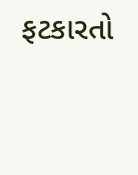ફટકારતો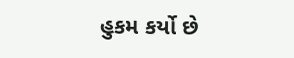હુકમ કર્યો છે